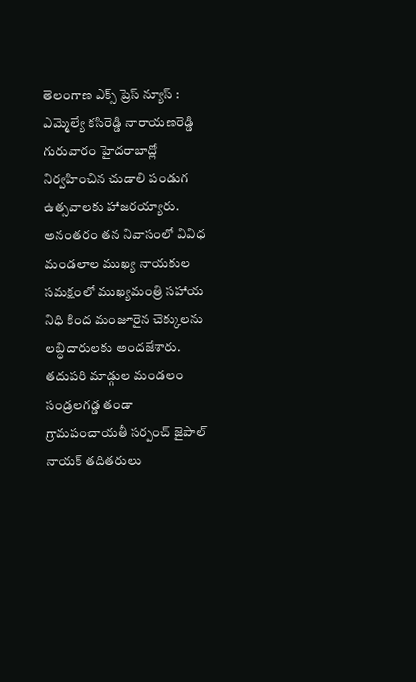తెలంగాణ ఎక్స్ ప్రెస్ న్యూస్ : ఎమ్మెల్యే కసిరెడ్డి నారాయణరెడ్డి గురువారం హైదరాబాద్లో నిర్వహించిన చుడాలి పండుగ ఉత్సవాలకు హాజరయ్యారు. అనంతరం తన నివాసంలో వివిధ మండలాల ముఖ్య నాయకుల సమక్షంలో ముఖ్యమంత్రి సహాయ నిధి కింద మంజూరైన చెక్కులను లబ్ధిదారులకు అందజేశారు.
తదుపరి మాడ్గుల మండలం సండ్రలగడ్డ తండా గ్రామపంచాయతీ సర్పంచ్ జైపాల్ నాయక్ తదితరులు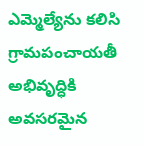ఎమ్మెల్యేను కలిసి గ్రామపంచాయతీ అభివృద్ధికి అవసరమైన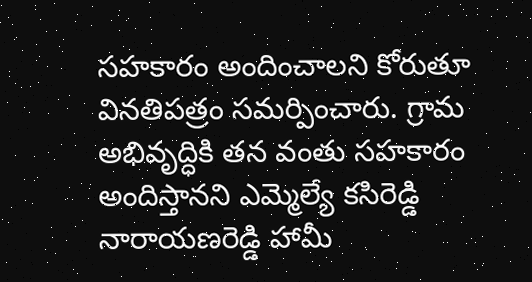సహకారం అందించాలని కోరుతూ వినతిపత్రం సమర్పించారు. గ్రామ అభివృద్ధికి తన వంతు సహకారం అందిస్తానని ఎమ్మెల్యే కసిరెడ్డి నారాయణరెడ్డి హామీ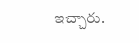ఇచ్చారు.